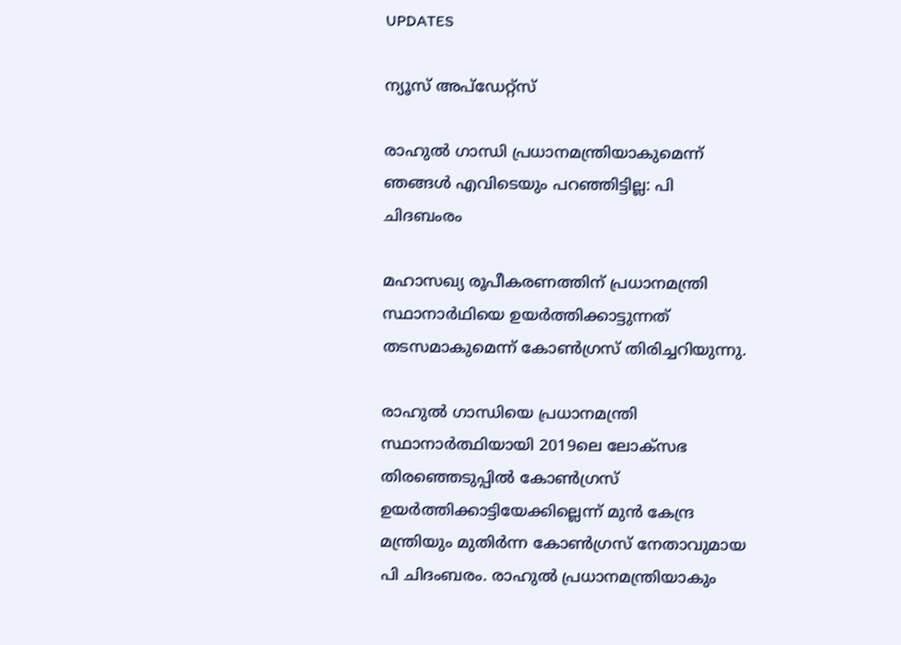UPDATES

ന്യൂസ് അപ്ഡേറ്റ്സ്

രാഹുല്‍ ഗാന്ധി പ്രധാനമന്ത്രിയാകുമെന്ന് ഞങ്ങള്‍ എവിടെയും പറഞ്ഞിട്ടില്ല: പി ചിദബംരം

മഹാസഖ്യ രൂപീകരണത്തിന് പ്രധാനമന്ത്രി സ്ഥാനാര്‍ഥിയെ ഉയര്‍ത്തിക്കാട്ടുന്നത് തടസമാകുമെന്ന് കോണ്‍ഗ്രസ്‌ തിരിച്ചറിയുന്നു.

രാഹുല്‍ ഗാന്ധിയെ പ്രധാനമന്ത്രി സ്ഥാനാര്‍ത്ഥിയായി 2019ലെ ലോക്‌സഭ തിരഞ്ഞെടുപ്പില്‍ കോണ്‍ഗ്രസ് ഉയര്‍ത്തിക്കാട്ടിയേക്കില്ലെന്ന് മുന്‍ കേന്ദ്ര മന്ത്രിയും മുതിര്‍ന്ന കോണ്‍ഗ്രസ് നേതാവുമായ പി ചിദംബരം. രാഹുല്‍ പ്രധാനമന്ത്രിയാകും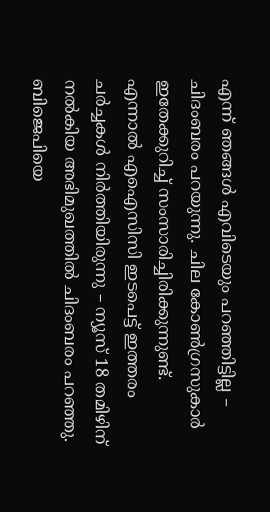എന്ന് ഞങ്ങള്‍ എവിടെയും പറഞ്ഞിട്ടില്ല – ചിദംബരം പറയുന്നു. ചില കോണ്‍ഗ്രസുകാര്‍ ഇതേക്കുറിച്ച് സംസാരിച്ചിരിക്കുന്നുണ്ട്. എന്നാല്‍ എഐസിസി ഇടപെട്ട് ഇത്തരം ചര്‍ച്ചകള്‍ നിര്‍ത്തിയിരുന്നു – ന്യൂസ് 18 തമിഴിന് നല്‍കിയ അഭിമുഖത്തില്‍ ചിദംബരം പറഞ്ഞു. ബിജെപിയെ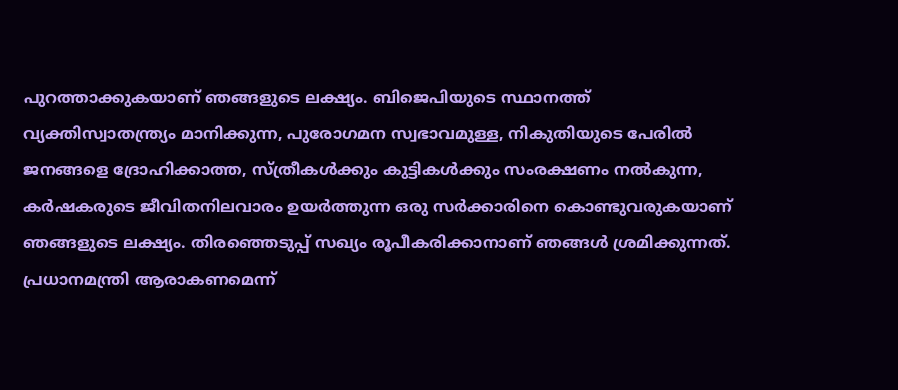പുറത്താക്കുകയാണ് ഞങ്ങളുടെ ലക്ഷ്യം. ബിജെപിയുടെ സ്ഥാനത്ത് വ്യക്തിസ്വാതന്ത്ര്യം മാനിക്കുന്ന, പുരോഗമന സ്വഭാവമുള്ള, നികുതിയുടെ പേരില്‍ ജനങ്ങളെ ദ്രോഹിക്കാത്ത, സ്ത്രീകള്‍ക്കും കുട്ടികള്‍ക്കും സംരക്ഷണം നല്‍കുന്ന, കര്‍ഷകരുടെ ജീവിതനിലവാരം ഉയര്‍ത്തുന്ന ഒരു സര്‍ക്കാരിനെ കൊണ്ടുവരുകയാണ് ഞങ്ങളുടെ ലക്ഷ്യം. തിരഞ്ഞെടുപ്പ് സഖ്യം രൂപീകരിക്കാനാണ് ഞങ്ങള്‍ ശ്രമിക്കുന്നത്. പ്രധാനമന്ത്രി ആരാകണമെന്ന്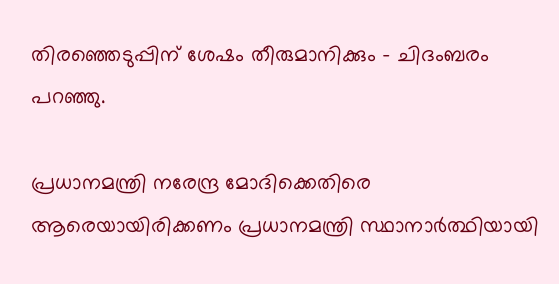തിരഞ്ഞെടുപ്പിന് ശേഷം തീരുമാനിക്കും – ചിദംബരം പറഞ്ഞു.

പ്രധാനമന്ത്രി നരേന്ദ്ര മോദിക്കെതിരെ ആരെയായിരിക്കണം പ്രധാനമന്ത്രി സ്ഥാനാര്‍ത്ഥിയായി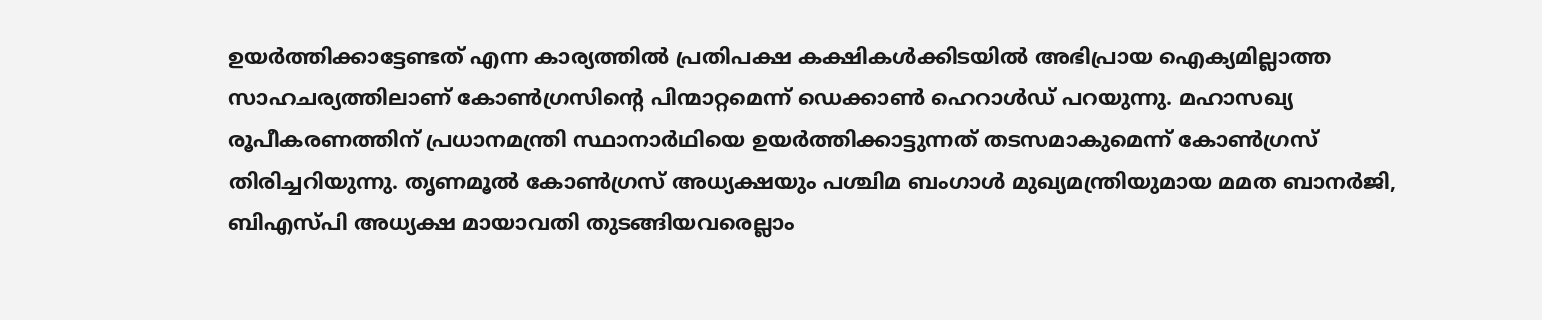ഉയര്‍ത്തിക്കാട്ടേണ്ടത് എന്ന കാര്യത്തില്‍ പ്രതിപക്ഷ കക്ഷികള്‍ക്കിടയില്‍ അഭിപ്രായ ഐക്യമില്ലാത്ത സാഹചര്യത്തിലാണ് കോണ്‍ഗ്രസിന്റെ പിന്മാറ്റമെന്ന് ഡെക്കാണ്‍ ഹെറാള്‍ഡ് പറയുന്നു. മഹാസഖ്യ രൂപീകരണത്തിന് പ്രധാനമന്ത്രി സ്ഥാനാര്‍ഥിയെ ഉയര്‍ത്തിക്കാട്ടുന്നത് തടസമാകുമെന്ന് കോണ്‍ഗ്രസ്‌ തിരിച്ചറിയുന്നു. തൃണമൂല്‍ കോണ്‍ഗ്രസ് അധ്യക്ഷയും പശ്ചിമ ബംഗാള്‍ മുഖ്യമന്ത്രിയുമായ മമത ബാനര്‍ജി, ബിഎസ്പി അധ്യക്ഷ മായാവതി തുടങ്ങിയവരെല്ലാം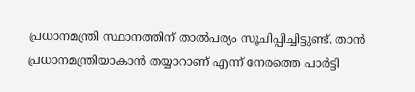പ്രധാനമന്ത്രി സ്ഥാനത്തിന് താല്‍പര്യം സൂചിപ്പിച്ചിട്ടുണ്ട്. താന്‍ പ്രധാനമന്ത്രിയാകാന്‍ തയ്യാറാണ് എന്ന് നേരത്തെ പാര്‍ട്ടി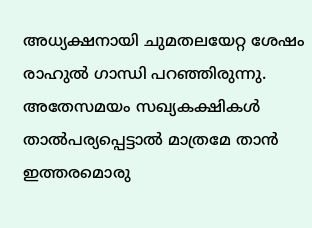അധ്യക്ഷനായി ചുമതലയേറ്റ ശേഷം രാഹുല്‍ ഗാന്ധി പറഞ്ഞിരുന്നു. അതേസമയം സഖ്യകക്ഷികള്‍ താല്‍പര്യപ്പെട്ടാല്‍ മാത്രമേ താന്‍ ഇത്തരമൊരു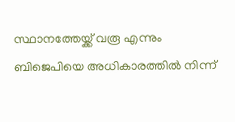സ്ഥാനത്തേയ്ക്ക് വരൂ എന്നും ബിജെപിയെ അധികാരത്തില്‍ നിന്ന്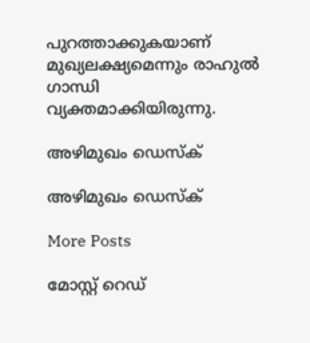പുറത്താക്കുകയാണ് മുഖ്യലക്ഷ്യമെന്നും രാഹുല്‍ ഗാന്ധി വ്യക്തമാക്കിയിരുന്നു.

അഴിമുഖം ഡെസ്ക്

അഴിമുഖം ഡെസ്ക്

More Posts

മോസ്റ്റ് റെഡ്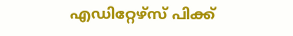എഡിറ്റേഴ്സ് പിക്ക്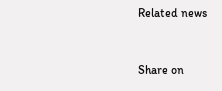Related news


Share on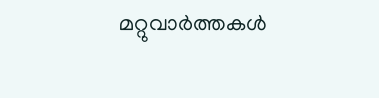മറ്റുവാര്‍ത്തകള്‍